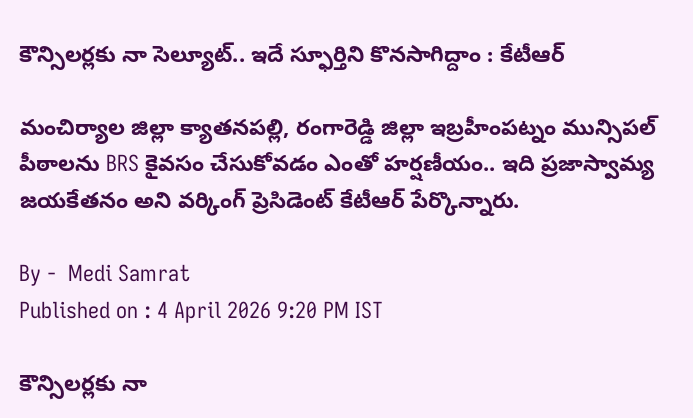కౌన్సిలర్లకు నా సెల్యూట్.. ఇదే స్ఫూర్తిని కొనసాగిద్దాం : కేటీఆర్

మంచిర్యాల జిల్లా క్యాతనపల్లి, రంగారెడ్డి జిల్లా ఇబ్రహీంపట్నం మున్సిపల్ పీఠాలను BRS కైవసం చేసుకోవడం ఎంతో హర్షణీయం.. ఇది ప్రజాస్వామ్య జయకేతనం అని వ‌ర్కింగ్ ప్రెసిడెంట్‌ కేటీఆర్ పేర్కొన్నారు.

By -  Medi Samrat
Published on : 4 April 2026 9:20 PM IST

కౌన్సిలర్లకు నా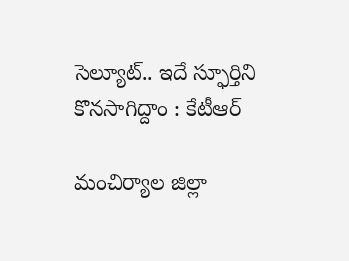సెల్యూట్.. ఇదే స్ఫూర్తిని కొనసాగిద్దాం : కేటీఆర్

మంచిర్యాల జిల్లా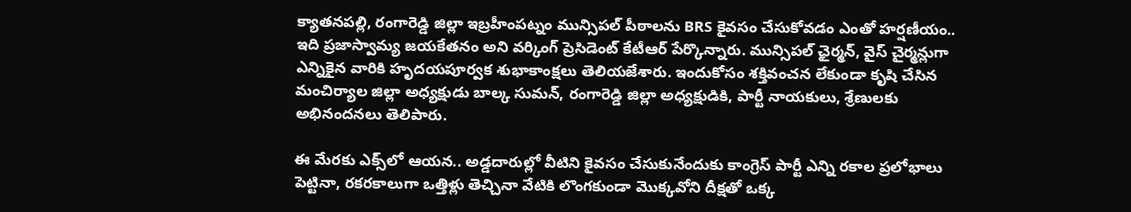క్యాతనపల్లి, రంగారెడ్డి జిల్లా ఇబ్రహీంపట్నం మున్సిపల్ పీఠాలను BRS కైవసం చేసుకోవడం ఎంతో హర్షణీయం.. ఇది ప్రజాస్వామ్య జయకేతనం అని వ‌ర్కింగ్ ప్రెసిడెంట్‌ కేటీఆర్ పేర్కొన్నారు. మున్సిపల్ ఛైర్మన్, వైస్ చైర్మన్లుగా ఎన్నికైన వారికి హృదయపూర్వక శుభాకాంక్షలు తెలియ‌జేశారు. ఇందుకోసం శక్తివంచన లేకుండా కృషి చేసిన మంచిర్యాల జిల్లా అధ్యక్షుడు బాల్క సుమ‌న్‌, రంగారెడ్డి జిల్లా అధ్యక్షుడికి, పార్టీ నాయకులు, శ్రేణులకు అభినందనలు తెలిపారు.

ఈ మేర‌కు ఎక్స్‌లో ఆయ‌న‌.. అడ్డదారుల్లో వీటిని కైవసం చేసుకునేందుకు కాంగ్రెస్ పార్టీ ఎన్ని రకాల ప్రలోభాలు పెట్టినా, రకరకాలుగా ఒత్తిళ్లు తెచ్చినా వేటికి లొంగకుండా మొక్కవోని దీక్షతో ఒక్క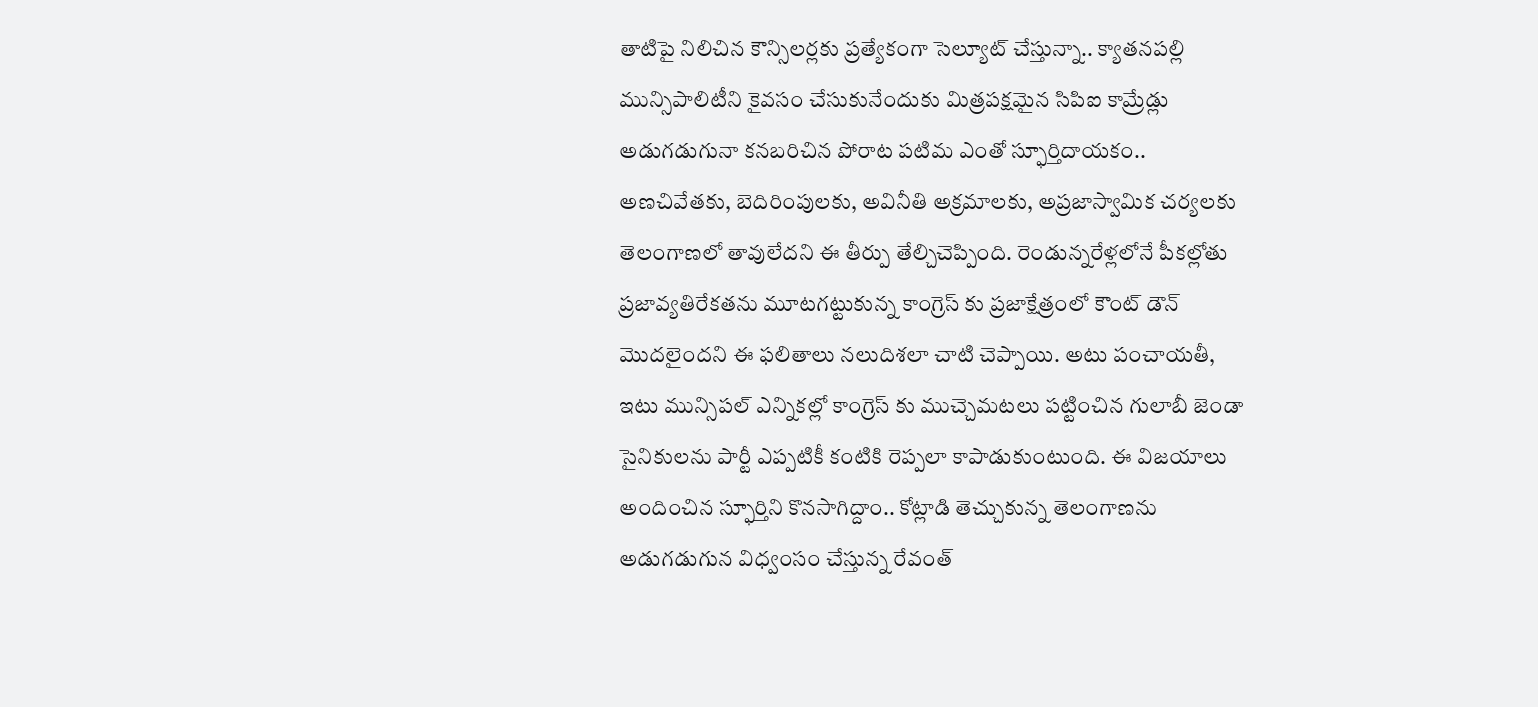తాటిపై నిలిచిన కౌన్సిలర్లకు ప్రత్యేకంగా సెల్యూట్ చేస్తున్నా.. క్యాతనపల్లి మున్సిపాలిటీని కైవసం చేసుకునేందుకు మిత్రపక్షమైన సిపిఐ కామ్రేడ్లు అడుగడుగునా కనబరిచిన పోరాట పటిమ ఎంతో స్ఫూర్తిదాయకం.. అణచివేతకు, బెదిరింపులకు, అవినీతి అక్రమాలకు, అప్రజాస్వామిక చర్యలకు తెలంగాణలో తావులేదని ఈ తీర్పు తేల్చిచెప్పింది. రెండున్నరేళ్లలోనే పీకల్లోతు ప్రజావ్యతిరేకతను మూటగట్టుకున్న కాంగ్రెస్ కు ప్రజాక్షేత్రంలో కౌంట్ డౌన్ మొదలైందని ఈ ఫలితాలు నలుదిశలా చాటి చెప్పాయి. అటు పంచాయతీ, ఇటు మున్సిపల్ ఎన్నికల్లో కాంగ్రెస్ కు ముచ్చెమటలు పట్టించిన గులాబీ జెండా సైనికులను పార్టీ ఎప్పటికీ కంటికి రెప్పలా కాపాడుకుంటుంది. ఈ విజయాలు అందించిన స్ఫూర్తిని కొనసాగిద్దాం.. కోట్లాడి తెచ్చుకున్న తెలంగాణను అడుగడుగున విధ్వంసం చేస్తున్న రేవంత్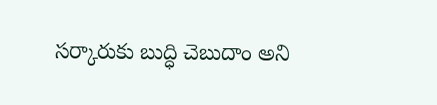సర్కారుకు బుద్ధి చెబుదాం అని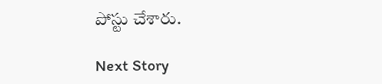పోస్టు చేశారు.

Next Story